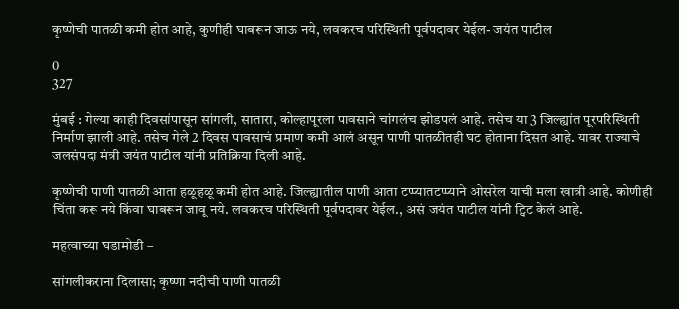कृष्णेची पातळी कमी होत आहे, कुणीही घाबरून जाऊ नये, लवकरच परिस्थिती पूर्वपदावर येईल- जयंत पाटील

0
327

मुंबई : गेल्या काही दिवसांपासून सांगली, सातारा, कोल्हापूरला पावसाने चांगलंच झोडपलं आहे. तसेच या 3 जिल्ह्यांत पूरपरिस्थिती निर्माण झाली आहे. तसेच गेले 2 दिवस पावसाचं प्रमाण कमी आलं असून पाणी पातळीतही घट होताना दिसत आहे. यावर राज्याचे जलसंपदा मंत्री जयंत पाटील यांनी प्रतिक्रिया दिली आहे.

कृष्णेची पाणी पातळी आता हळूहळू कमी होत आहे. जिल्ह्यातील पाणी आता टप्प्यातटप्प्याने ओसरेल याची मला खात्री आहे. कोणीही चिंता करू नये किंवा घाबरून जावू नये. लवकरच परिस्थिती पूर्वपदावर येईल., असं जयंत पाटील यांनी ट्विट केलं आहे.

महत्वाच्या घडामोडी –

सांगलीकराना दिलासा; कृष्णा नदीची पाणी पातळी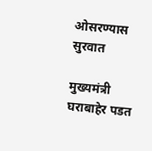ओसरण्यास सुरवात

मुख्यमंत्री घराबाहेर पडत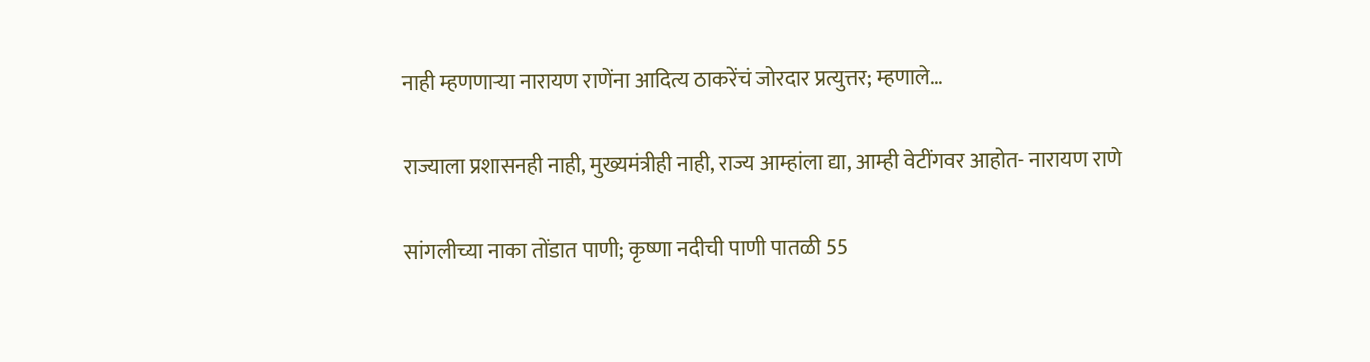नाही म्हणणाऱ्या नारायण राणेंना आदित्य ठाकरेंचं जोरदार प्रत्युत्तर; म्हणाले…

राज्याला प्रशासनही नाही, मुख्यमंत्रीही नाही, राज्य आम्हांला द्या, आम्ही वेटींगवर आहोत- नारायण राणे

सांगलीच्या नाका तोंडात पाणी; कृष्णा नदीची पाणी पातळी 55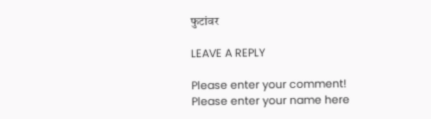फुटांवर

LEAVE A REPLY

Please enter your comment!
Please enter your name here